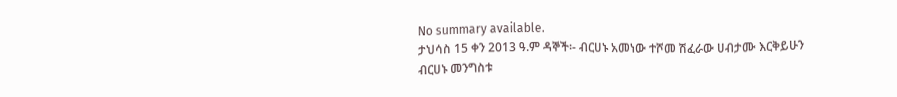No summary available.
ታህሳስ 15 ቀን 2013 ዓ.ም ዳኞች፡- ብርሀኑ አመነው ተሾመ ሽፈራው ሀብታሙ እርቅይሁን ብርሀኑ መንግስቱ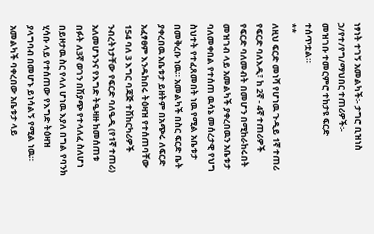ነፃነት ተገኝ አመልካች፡- ታግሮ ቢዝነስ ኃ/የተ/የግ/ማህበር ተጠሪዎች፡-
መዝገቡ ተመርምሮ ተከታዩ ፍርድ ተሰጥቷል።
**
ለዚህ ፍርድ መነሻ የሆነዉ ጉዲይ 1ኛ ተጠሪ የፍርድ ባለእዲ፣ ከ 2ኛ - 4ኛ ተጠሪዎች የፍርድ ባለመብት በመሆን በሚከራከሩበት መዝገብ ላይ አመልካች ያቀረበዉን አቤቱታ ባለመቀበል የተሰጠ ዉሳኔ መሰረታዊ የህግ ስህተት የተፈጸመበት ነዉ የሚል አቤቱታ በመቅረቡ ነዉ። አመልካች በስር ፍርድ ቤት ያቀረበዉ አቤቱታ ይዘትም በአጭሩ ለፍርድ አፈፃፀም እንዱከበሩ ትዕዛዝ የተሰጠባቸው 154 ባለ 3 እግር ባጃጅ ተሽከርካሪዎች ንብረትነታቸው የፍርድ ባለዔዲ (የ1ኛ ተጠሪ) አለመሆኑንና የእግድ ትዔዛዙ ከመሰጠቱ በፉት ለ3ኛ ወገን በሽያጭ የተላለፈ ስለሆነ በይዞታዉ ስር የላለ ሆነዉ እያለ በግል የባንክ ሂሳቡ ላይ የተሰጠው የእግድ ትዕዛዝ ያላግባብ በመሆኑ ይነሳልኝ የሚል ነዉ።
አመልካች ባቀረበው አቤቱታ ላይ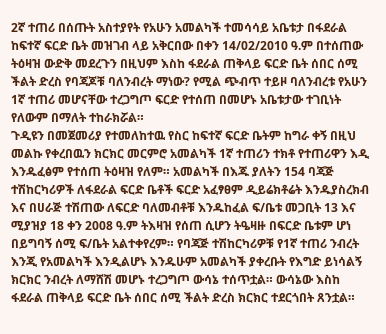2ኛ ተጠሪ በሰጡት አስተያየት የአሁን አመልካች ተመሳሳይ አቤቱታ በፋደራል ከፍተኛ ፍርድ ቤት መዝገብ ላይ አቅርበው በቀን 14/02/2010 ዓ.ም በተሰጠው ትዕዛዝ ውድቅ መደረጉን በዚህም እስከ ፋደራል ጠቅላይ ፍርድ ቤት ሰበር ሰሚ ችልት ድረስ የባጃጆቹ ባለንብረት ማነው? የሚል ጭብጥ ተይዞ ባለንብረቱ የአሁን 1ኛ ተጠሪ መሆናቸው ተረጋግጦ ፍርድ የተሰጠ በመሆኑ አቤቱታው ተገቢነት የለውም በማለት ተከራክሯል።
ጉዲዩን በመጀመሪያ የተመለከተዉ የስር ከፍተኛ ፍርድ ቤትም ከግራ ቀኝ በዚህ መልኩ የቀረበዉን ክርክር መርምሮ አመልካች 1ኛ ተጠሪን ተክቶ የተጠሪዋን እዲ እንዱፈፅም የተሰጠ ትዕዛዝ የለም። አመልካች በእጁ ያለትን 154 ባጃጅ ተሽከርካሪዎች ለፋደራል ፍርድ ቤቶች ፍርድ አፈፃፀም ዲይሬክቶሬት እንዱያስረክብ እና በሀራጅ ተሽጠው ለፍርድ ባለመብቶቹ እንዱከፈል ፍ/ቤቱ መጋቢት 13 እና ሚያዝያ 18 ቀን 2008 ዓ.ም ትእዛዝ የሰጠ ሲሆን ትዔዛዙ በፍርድ ቤቱም ሆነ በይግባኝ ሰሚ ፍ/ቤት አልተቀየረም። የባጃጅ ተሽከርካሪዎቹ የ1ኛ ተጠሪ ንብረት እንጂ የአመልካች እንዲልሆኑ እንዱሁም አመልካች ያቀረቡት የእግድ ይነሳልኝ ክርክር ንብረት ለማሸሽ መሆኑ ተረጋግጦ ውሳኔ ተሰጥቷል። ውሳኔው እስከ ፋደራል ጠቅላይ ፍርድ ቤት ሰበር ሰሚ ችልት ድረስ ክርክር ተደርጎበት ጸንቷል።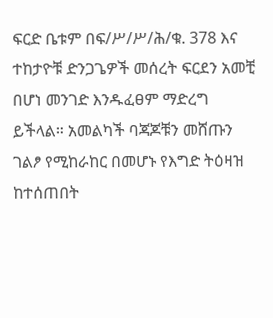ፍርድ ቤቱም በፍ/ሥ/ሥ/ሕ/ቁ. 378 እና ተከታዮቹ ድንጋጌዎች መሰረት ፍርደን አመቺ በሆነ መንገድ እንዱፈፀም ማድረግ ይችላል። አመልካች ባጃጆቹን መሸጡን ገልፆ የሚከራከር በመሆኑ የእግድ ትዕዛዝ ከተሰጠበት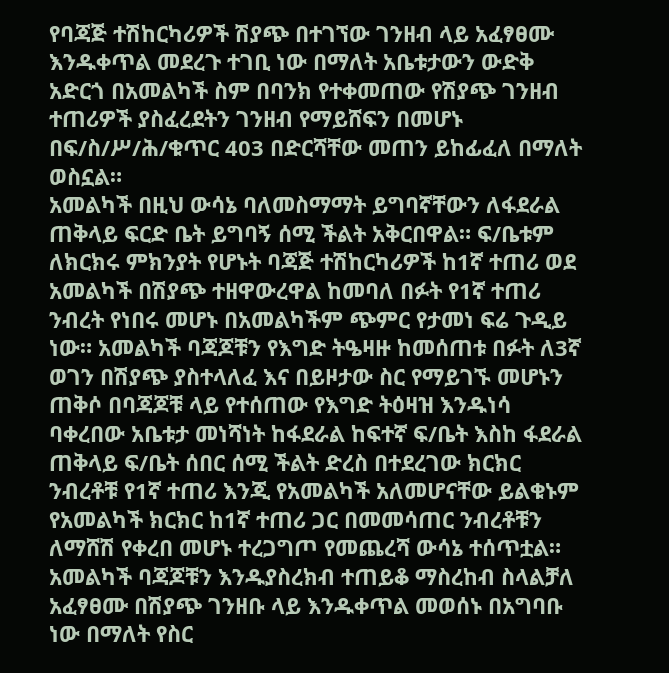የባጃጅ ተሽከርካሪዎች ሽያጭ በተገኘው ገንዘብ ላይ አፈፃፀሙ እንዱቀጥል መደረጉ ተገቢ ነው በማለት አቤቱታውን ውድቅ አድርጎ በአመልካች ስም በባንክ የተቀመጠው የሽያጭ ገንዘብ ተጠሪዎች ያስፈረደትን ገንዘብ የማይሸፍን በመሆኑ በፍ/ስ/ሥ/ሕ/ቁጥር 403 በድርሻቸው መጠን ይከፊፈለ በማለት ወስኗል።
አመልካች በዚህ ውሳኔ ባለመስማማት ይግባኛቸውን ለፋደራል ጠቅላይ ፍርድ ቤት ይግባኝ ሰሚ ችልት አቅርበዋል። ፍ/ቤቱም ለክርክሩ ምክንያት የሆኑት ባጃጅ ተሽከርካሪዎች ከ1ኛ ተጠሪ ወደ አመልካች በሽያጭ ተዘዋውረዋል ከመባለ በፉት የ1ኛ ተጠሪ ንብረት የነበሩ መሆኑ በአመልካችም ጭምር የታመነ ፍሬ ጉዲይ ነው። አመልካች ባጃጆቹን የእግድ ትዔዛዙ ከመሰጠቱ በፉት ለ3ኛ ወገን በሽያጭ ያስተላለፈ እና በይዞታው ስር የማይገኙ መሆኑን ጠቅሶ በባጃጆቹ ላይ የተሰጠው የእግድ ትዕዛዝ እንዱነሳ ባቀረበው አቤቱታ መነሻነት ከፋደራል ከፍተኛ ፍ/ቤት እስከ ፋደራል ጠቅላይ ፍ/ቤት ሰበር ሰሚ ችልት ድረስ በተደረገው ክርክር ንብረቶቹ የ1ኛ ተጠሪ እንጂ የአመልካች አለመሆናቸው ይልቁኑም የአመልካች ክርክር ከ1ኛ ተጠሪ ጋር በመመሳጠር ንብረቶቹን ለማሸሽ የቀረበ መሆኑ ተረጋግጦ የመጨረሻ ውሳኔ ተሰጥቷል። አመልካች ባጃጆቹን እንዱያስረክብ ተጠይቆ ማስረከብ ስላልቻለ አፈፃፀሙ በሽያጭ ገንዘቡ ላይ እንዱቀጥል መወሰኑ በአግባቡ ነው በማለት የስር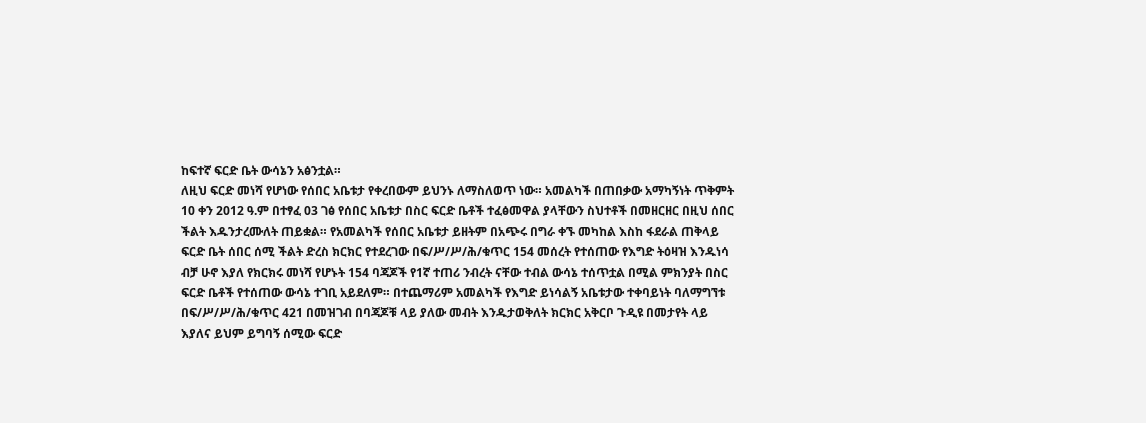ከፍተኛ ፍርድ ቤት ውሳኔን አፅንቷል።
ለዚህ ፍርድ መነሻ የሆነው የሰበር አቤቱታ የቀረበውም ይህንኑ ለማስለወጥ ነው። አመልካች በጠበቃው አማካኝነት ጥቅምት 10 ቀን 2012 ዓ.ም በተፃፈ 03 ገፅ የሰበር አቤቱታ በስር ፍርድ ቤቶች ተፈፅመዋል ያላቸውን ስህተቶች በመዘርዘር በዚህ ሰበር ችልት እዱንታረሙለት ጠይቋል። የአመልካች የሰበር አቤቱታ ይዘትም በአጭሩ በግራ ቀኙ መካከል እስከ ፋደራል ጠቅላይ ፍርድ ቤት ሰበር ሰሚ ችልት ድረስ ክርክር የተደረገው በፍ/ሥ/ሥ/ሕ/ቁጥር 154 መሰረት የተሰጠው የእግድ ትዕዛዝ እንዱነሳ ብቻ ሁኖ እያለ የክርክሩ መነሻ የሆኑት 154 ባጃጆች የ1ኛ ተጠሪ ንብረት ናቸው ተብል ውሳኔ ተሰጥቷል በሚል ምክንያት በስር ፍርድ ቤቶች የተሰጠው ውሳኔ ተገቢ አይደለም። በተጨማሪም አመልካች የእግድ ይነሳልኝ አቤቱታው ተቀባይነት ባለማግኘቱ በፍ/ሥ/ሥ/ሕ/ቁጥር 421 በመዝገብ በባጃጆቹ ላይ ያለው መብት እንዱታወቅለት ክርክር አቅርቦ ጉዲዩ በመታየት ላይ እያለና ይህም ይግባኝ ሰሚው ፍርድ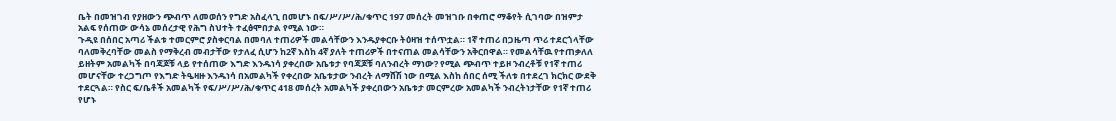ቤት በመዝገብ የያዘውን ጭብጥ ለመወሰን የግድ አስፈላጊ በመሆኑ በፍ/ሥ/ሥ/ሕ/ቁጥር 197 መሰረት መዝገቡ በቀጠሮ ማቆየት ሲገባው በዝምታ አልፍ የሰጠው ውሳኔ መሰረታዊ የሕግ ስህተት ተፈፅሞበታል የሚል ነው።
ጉዲዩ በሰበር አጣሪ ችልቱ ተመርምሮ ያስቀርባል በመባለ ተጠሪዎች መልሳቸውን እንዱያቀርቡ ትዕዛዝ ተሰጥቷል። 1ኛ ተጠሪ በጋዜጣ ጥሪ ተደርጎላቸው ባለመቅረባቸው መልስ የማቅረብ መብታቸው የታለፈ ሲሆን ከ2ኛ እስከ 4ኛ ያለት ተጠሪዎች በተናጠል መልሳቸውን አቅርበዋል። የመልሳቸዉ የተጠቃለለ ይዘትም አመልካች በባጃጆቹ ላይ የተሰጠው እግድ እንዱነሳ ያቀረበው አቤቱታ የባጃጆቹ ባለንብረት ማነው? የሚል ጭብጥ ተይዞ ንብረቶቹ የ1ኛ ተጠሪ መሆናቸው ተረጋግጦ የእግድ ትዔዛዙ እንዱነሳ በአመልካች የቀረበው አቤቱታው ንብረት ለማሸሽ ነው በሚል እስከ ሰበር ሰሚ ችለቱ በተደረገ ክርክር ውደቅ ተደርጓል። የስር ፍ/ቤቶች አመልካች የፍ/ሥ/ሥ/ሕ/ቁጥር 418 መሰረት አመልካች ያቀረበውን አቤቱታ መርምረው አመልካች ንብረትነታቸው የ1ኛ ተጠሪ የሆኑ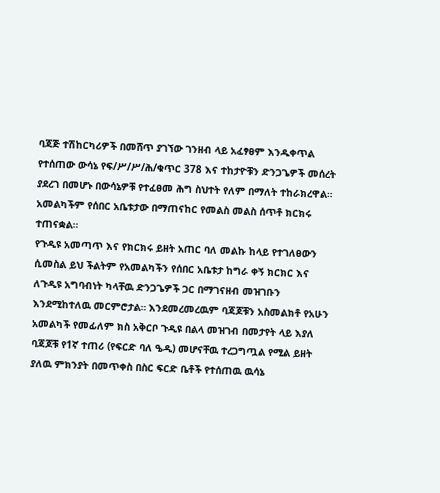ባጃጅ ተሽከርካሪዎች በመሸጥ ያገኘው ገንዘብ ላይ አፈፃፀም እንዱቀጥል የተሰጠው ውሳኔ የፍ/ሥ/ሥ/ሕ/ቁጥር 378 እና ተከታዮቹን ድንጋጌዎች መሰረት ያደረገ በመሆኑ በውሳኔዎቹ የተፈፀመ ሕግ ስህተት የለም በማለት ተከራክረዋል። አመልካችም የሰበር አቤቱታው በማጠናከር የመልስ መልስ ሰጥቶ ክርክሩ ተጠናቋል።
የጉዲዩ አመጣጥ እና የክርክሩ ይዘት አጠር ባለ መልኩ ከላይ የተገለፀውን ሲመስል ይህ ችልትም የአመልካችን የሰበር አቤቱታ ከግራ ቀኝ ክርክር እና ለጉዲዩ አግባብነት ካላቸዉ ድንጋጌዎች ጋር በማገናዘብ መዝገቡን እንደሚከተለዉ መርምሮታል። እንደመረመረዉም ባጃጆቹን አስመልክቶ የአሁን አመልካች የመፊለም ክስ አቅርቦ ጉዲዩ በልላ መዝገብ በመታየት ላይ እያለ ባጃጆቹ የ1ኛ ተጠሪ (የፍርድ ባለ ዔዲ) መሆናቸዉ ተረጋግጧል የሚል ይዘት ያለዉ ምክንያት በመጥቀስ በስር ፍርድ ቤቶች የተሰጠዉ ዉሳኔ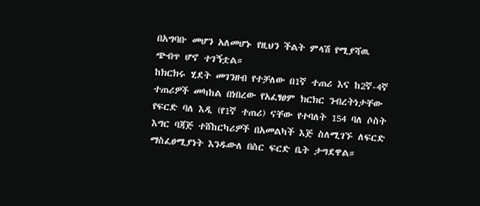በአግባቡ መሆን አለመሆኑ የዚህን ችልት ምላሽ የሚያሻዉ ጭብጥ ሆኖ ተገኝቷል።
ከክርክሩ ሂደት መገንዘብ የተቻለው በ1ኛ ተጠሪ እና ከ2ኛ-4ኛ ተጠሪዎች መካከል በነበረው የአፈፃፀም ክርክር ንብረትነታቸው የፍርድ ባለ እዲ (የ1ኛ ተጠሪ) ናቸው የተባለት 154 ባለ ሶስት እግር ባጃጅ ተሸከርካሪዎች በአመልካች እጅ ስለሚገኙ ለፍርድ ማስፈፀሚያነት እንዱውለ በስር ፍርድ ቤት ታግደዋል።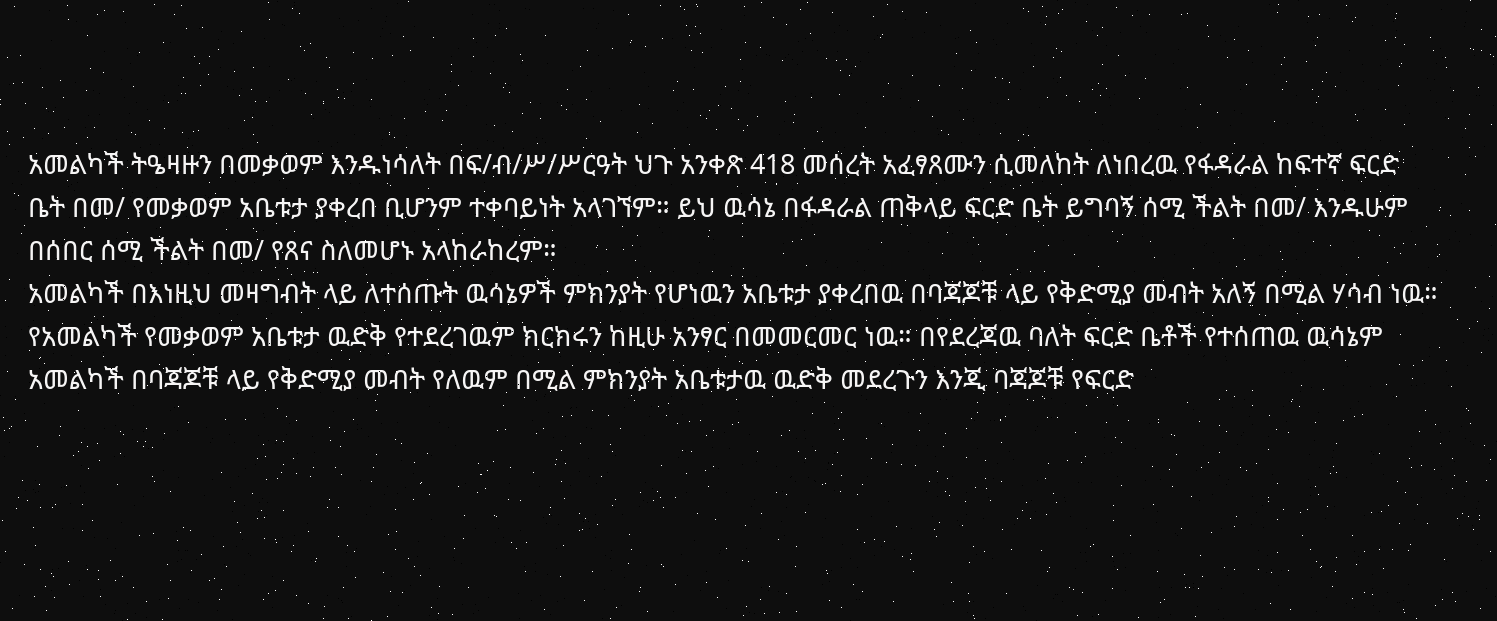አመልካች ትዔዛዙን በመቃወም እንዱነሳለት በፍ/ብ/ሥ/ሥርዓት ህጉ አንቀጽ 418 መሰረት አፈፃጸሙን ሲመለከት ለነበረዉ የፋዳራል ከፍተኛ ፍርድ ቤት በመ/ የመቃወም አቤቱታ ያቀረበ ቢሆንም ተቀባይነት አላገኘም። ይህ ዉሳኔ በፋዳራል ጠቅላይ ፍርድ ቤት ይግባኝ ሰሚ ችልት በመ/ እንዱሁም በሰበር ሰሚ ችልት በመ/ የጸና ስለመሆኑ አላከራከረም።
አመልካች በእነዚህ መዛግብት ላይ ለተሰጡት ዉሳኔዎች ምክንያት የሆነዉን አቤቱታ ያቀረበዉ በባጃጆቹ ላይ የቅድሚያ መብት አለኝ በሚል ሃሳብ ነዉ። የአመልካች የመቃወም አቤቱታ ዉድቅ የተደረገዉም ክርክሩን ከዚሁ አንፃር በመመርመር ነዉ። በየደረጃዉ ባለት ፍርድ ቤቶች የተሰጠዉ ዉሳኔም አመልካች በባጃጆቹ ላይ የቅድሚያ መብት የለዉም በሚል ምክንያት አቤቱታዉ ዉድቅ መደረጉን እንጂ ባጃጆቹ የፍርድ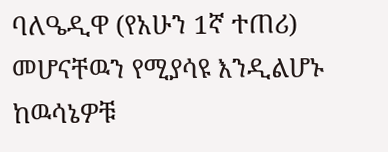ባለዔዲዋ (የአሁን 1ኛ ተጠሪ) መሆናቸዉን የሚያሳዩ እንዲልሆኑ ከዉሳኔዎቹ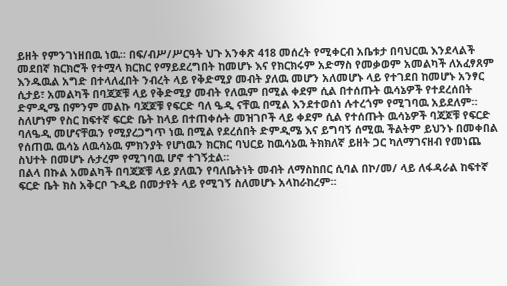ይዘት የምንገነዘበዉ ነዉ። በፍ/ብሥ/ሥርዓት ህጉ አንቀጽ 418 መሰረት የሚቀርብ አቤቱታ በባህርዉ እንደላልች መደበኛ ክርክሮች የተሟላ ክርክር የማይደረግበት ከመሆኑ እና የክርክሩም አድማስ የመቃወም አመልካች ለአፈፃጸም እንዱዉል አግድ በተላለፈበት ንብረት ላይ የቅድሚያ መብት ያለዉ መሆን አለመሆኑ ላይ የተገደበ ከመሆኑ አንፃር ሲታይ፣ አመልካች በባጃጆቹ ላይ የቅድሚያ መብት የለዉም በሚል ቀደም ሲል በተሰጡት ዉሳኔዎች የተደረሰበት ድምዲሜ በምንም መልኩ ባጃጆቹ የፍርድ ባለ ዔዲ ናቸዉ በሚል እንደተወሰነ ሉተረጎም የሚገባዉ አይደለም። ስለሆነም የስር ከፍተኛ ፍርድ ቤት ከላይ በተጠቀሱት መዝገቦች ላይ ቀደም ሲል የተሰጡት ዉሳኔዎች ባጃጆቹ የፍርድ ባለዔዲ መሆናቸዉን የሚያረጋግጥ ነዉ በሚል የደረሰበት ድምዲሜ እና ይግባኝ ሰሚዉ ችልትም ይህንኑ በመቀበል የሰጠዉ ዉሳኔ ለዉሳኔዉ ምክንያት የሆነዉን ክርክር ባህርይ ከዉሳኔዉ ትክክለኛ ይዘት ጋር ካለማገናዘብ የመነጨ ስህተት በመሆኑ ሉታረም የሚገባዉ ሆኖ ተገኝቷል።
በልላ በኩል አመልካች በባጃጆቹ ላይ ያለዉን የባለቤትነት መብት ለማስከበር ሲባል በኮ/መ/ ላይ ለፋዳራል ከፍተኛ ፍርድ ቤት ክስ አቅርቦ ጉዲይ በመታየት ላይ የሚገኝ ስለመሆኑ አላከራከረም።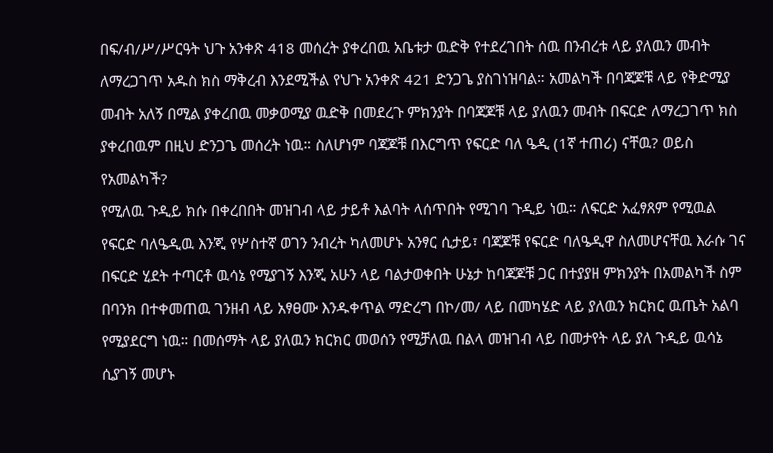በፍ/ብ/ሥ/ሥርዓት ህጉ አንቀጽ 418 መሰረት ያቀረበዉ አቤቱታ ዉድቅ የተደረገበት ሰዉ በንብረቱ ላይ ያለዉን መብት ለማረጋገጥ አዱስ ክስ ማቅረብ እንደሚችል የህጉ አንቀጽ 421 ድንጋጌ ያስገነዝባል። አመልካች በባጃጆቹ ላይ የቅድሚያ መብት አለኝ በሚል ያቀረበዉ መቃወሚያ ዉድቅ በመደረጉ ምክንያት በባጃጆቹ ላይ ያለዉን መብት በፍርድ ለማረጋገጥ ክስ ያቀረበዉም በዚህ ድንጋጌ መሰረት ነዉ። ስለሆነም ባጃጆቹ በእርግጥ የፍርድ ባለ ዔዲ (1ኛ ተጠሪ) ናቸዉ? ወይስ የአመልካች?
የሚለዉ ጉዲይ ክሱ በቀረበበት መዝገብ ላይ ታይቶ እልባት ላሰጥበት የሚገባ ጉዲይ ነዉ። ለፍርድ አፈፃጸም የሚዉል የፍርድ ባለዔዲዉ እንጂ የሦስተኛ ወገን ንብረት ካለመሆኑ አንፃር ሲታይ፣ ባጃጆቹ የፍርድ ባለዔዲዋ ስለመሆናቸዉ እራሱ ገና በፍርድ ሂደት ተጣርቶ ዉሳኔ የሚያገኝ እንጂ አሁን ላይ ባልታወቀበት ሁኔታ ከባጃጆቹ ጋር በተያያዘ ምክንያት በአመልካች ስም በባንክ በተቀመጠዉ ገንዘብ ላይ አፃፀሙ እንዱቀጥል ማድረግ በኮ/መ/ ላይ በመካሄድ ላይ ያለዉን ክርክር ዉጤት አልባ የሚያደርግ ነዉ። በመሰማት ላይ ያለዉን ክርክር መወሰን የሚቻለዉ በልላ መዝገብ ላይ በመታየት ላይ ያለ ጉዲይ ዉሳኔ ሲያገኝ መሆኑ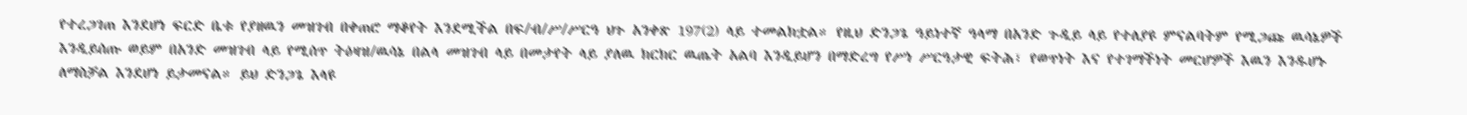የተረጋገጠ እንደሆነ ፍርድ ቤቱ የያዘዉን መዝገብ በቀጠሮ ማቆየት እንደሚችል በፍ/ብ/ሥ/ሥርዓ ህጉ አንቀጽ 197(2) ላይ ተመልክቷል። የዚህ ድንጋጌ ዓይነተኛ ዓላማ በአንድ ጉዲይ ላይ የተለያዩ ምናልባትም የሚጋጩ ዉሳኔዎች እንዲይሰጡ ወይም በአንድ መዝገብ ላይ የሚሰጥ ትዕዛዝ/ዉሳኔ በልላ መዝገብ ላይ በመታየት ላይ ያለዉ ክርክር ዉጤት አልባ እንዲይሆን በማድረግ የሥነ ሥርዓታዊ ፍትሕ፣ የወጥነት እና የተገማችነት መርሆዎች እዉን እንዱሆኑ ለማስቻል እንደሆነ ይታመናል። ይህ ድንጋጌ እላዩ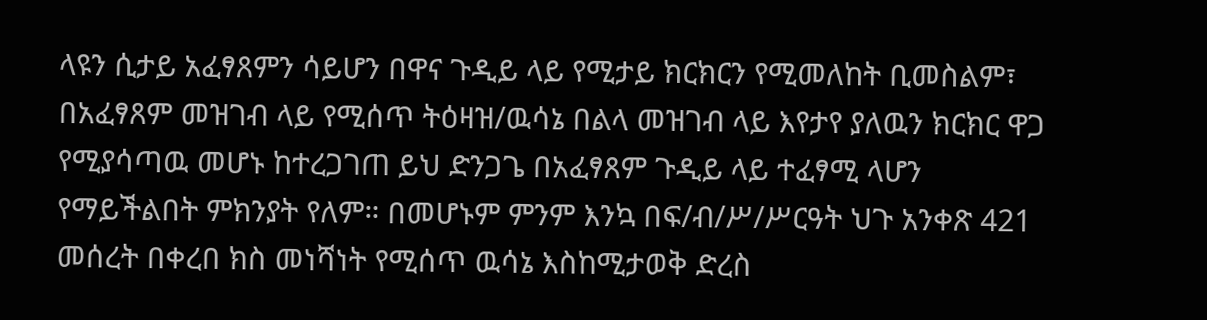ላዩን ሲታይ አፈፃጸምን ሳይሆን በዋና ጉዲይ ላይ የሚታይ ክርክርን የሚመለከት ቢመስልም፣ በአፈፃጸም መዝገብ ላይ የሚሰጥ ትዕዛዝ/ዉሳኔ በልላ መዝገብ ላይ እየታየ ያለዉን ክርክር ዋጋ የሚያሳጣዉ መሆኑ ከተረጋገጠ ይህ ድንጋጌ በአፈፃጸም ጉዲይ ላይ ተፈፃሚ ላሆን የማይችልበት ምክንያት የለም። በመሆኑም ምንም እንኳ በፍ/ብ/ሥ/ሥርዓት ህጉ አንቀጽ 421 መሰረት በቀረበ ክስ መነሻነት የሚሰጥ ዉሳኔ እስከሚታወቅ ድረስ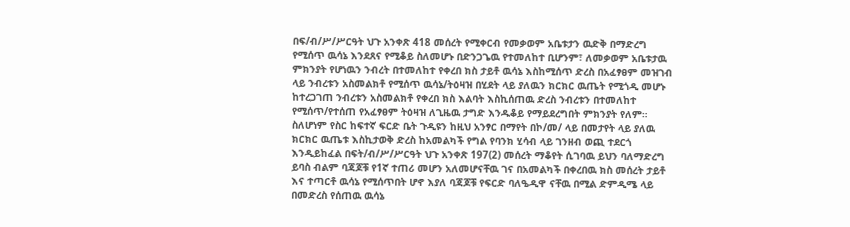በፍ/ብ/ሥ/ሥርዓት ህጉ አንቀጽ 418 መሰረት የሚቀርብ የመቃወም አቤቱታን ዉድቅ በማድረግ የሚሰጥ ዉሳኔ እንደጸና የሚቆይ ስለመሆኑ በድንጋጌዉ የተመለከተ ቢሆንም፣ ለመቃወም አቤቱታዉ ምክንያት የሆነዉን ንብረት በተመለከተ የቀረበ ክስ ታይቶ ዉሳኔ እስከሚሰጥ ድረስ በአፈፃፀም መዝገብ ላይ ንብረቱን አስመልክቶ የሚሰጥ ዉሳኔ/ትዕዛዝ በሂደት ላይ ያለዉን ክርክር ዉጤት የሚጎዲ መሆኑ ከተረጋገጠ ንብረቱን አስመልክቶ የቀረበ ክስ እልባት እስኪሰጠዉ ድረስ ንብረቱን በተመለከተ የሚሰጥ/የተሰጠ የአፈፃፀም ትዕዛዝ ለጊዜዉ ታግድ እንዱቆይ የማይደረግበት ምክንያት የለም።
ስለሆነም የስር ከፍተኛ ፍርድ ቤት ጉዲዩን ከዚህ አንፃር በማየት በኮ/መ/ ላይ በመታየት ላይ ያለዉ ክርክር ዉጤቱ እስኪታወቅ ድረስ ከአመልካች የግል የባንክ ሂሳብ ላይ ገንዘብ ወጪ ተደርጎ እንዲይከፈል በፍት/ብ/ሥ/ሥርዓት ህጉ አንቀጽ 197(2) መሰረት ማቆየት ሲገባዉ ይህን ባለማድረግ ይባስ ብልም ባጃጆቹ የ1ኛ ተጠሪ መሆን አለመሆናቸዉ ገና በአመልካች በቀረበዉ ክስ መሰረት ታይቶ እና ተጣርቶ ዉሳኔ የሚሰጥበት ሆኖ እያለ ባጃጆቹ የፍርድ ባለዔዲዋ ናቸዉ በሚል ድምዲሜ ላይ በመድረስ የሰጠዉ ዉሳኔ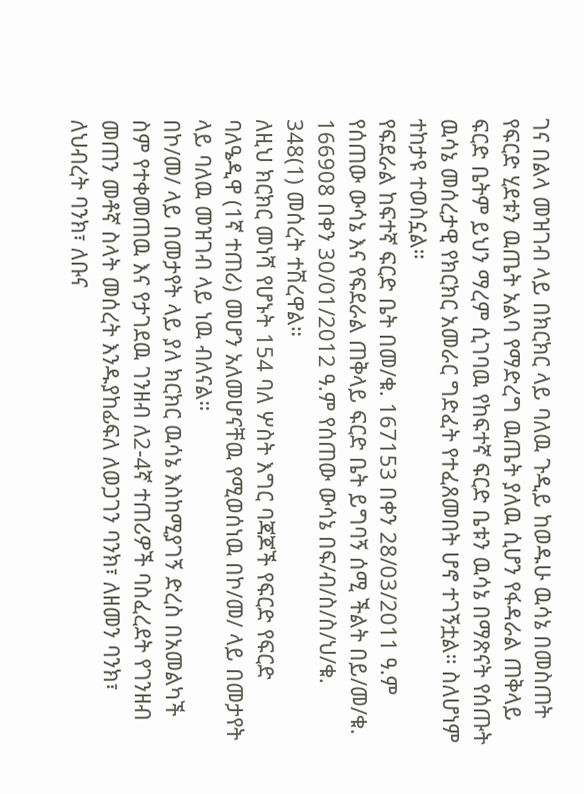ገና በልላ መዝገብ ላይ በክርክር ላይ ባለዉ ጉዲይ ከወዱሁ ዉሳኔ በመስጠት የፍርድ ሂደቱን ዉጤት አልባ የማድረግ ዉጤት ያለዉ ሲሆን የፋዳራል ጠቅላይ ፍርድ ቤትም ይህን ማረም ሲገባዉ የከፍተኛ ፍርድ ቤቱን ዉሳኔ በማጽናት የሰጡት ዉሳኔ መሰረታዊ የክርክር አመራር ግድፈት የተፈጸመበት ሆኖ ተገኝቷል። ስለሆነም ተከታዩ ተወስኗል።
የፍደራል ከፍተኛ ፍርድ ቤት በመ/ቁ. 167153 በቀን 28/03/2011 ዓ.ም የሰጠው ውሳኔ እና የፍደራል ጠቅላይ ፍርድ ቤት ይግባኝ ሰሚ ችልት በይ/መ/ቁ. 166908 በቀን 30/01/2012 ዓ.ም የሰጠው ውሳኔ በፍ/ብ/ስ/ስ/ህ/ቁ. 348(1) መሰረት ተሽረዋል።
ለዚህ ክርክር መነሻ የሆኑት 154 ባለ ሦስት እግር ባጃጆች የፍርድ የፍርድ ባለዔዲዋ (1ኛ ተጠሪ) መሆን አለመሆናቸዉ የሚወሰነዉ በኮ/መ/ ላይ በመታየት ላይ ባለዉ መዝገብ ላይ ነዉ ብለናል።
በኮ/መ/ ላይ በመታየት ላይ ያለ ክርክር ዉሳኔ እስከሚያገኝ ድረስ በአመልካች ስም የተቀመጠዉ እና የታገደዉ ገንዘብ ለ2-4ኛ ተጠሪዎች ባስፈረደት የገንዘብ መጠን መቶኛ ስላት መሰረት እንዱያከፊፍለ ለወጋገን ባንክ፣ ለዘመን ባንክ፣ ለህብረት ባንክ፣ ለቡና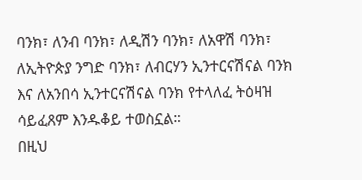ባንክ፣ ለንብ ባንክ፣ ለዲሽን ባንክ፣ ለአዋሽ ባንክ፣ ለኢትዮጵያ ንግድ ባንክ፣ ለብርሃን ኢንተርናሽናል ባንክ እና ለአንበሳ ኢንተርናሽናል ባንክ የተላለፈ ትዕዛዝ ሳይፈጸም እንዱቆይ ተወስኗል።
በዚህ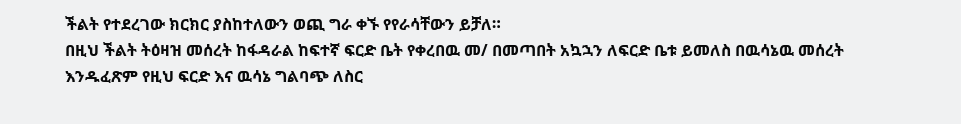ችልት የተደረገው ክርክር ያስከተለውን ወጪ ግራ ቀኙ የየራሳቸውን ይቻለ።
በዚህ ችልት ትዕዛዝ መሰረት ከፋዳራል ከፍተኛ ፍርድ ቤት የቀረበዉ መ/ በመጣበት አኳኋን ለፍርድ ቤቱ ይመለስ በዉሳኔዉ መሰረት እንዱፈጽም የዚህ ፍርድ እና ዉሳኔ ግልባጭ ለስር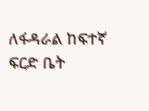ለፋዳራል ከፍተኛ ፍርድ ቤት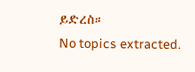ይድረስ።
No topics extracted.